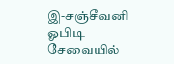இ-சஞ்சீவனி ஓபிடி சேவையில்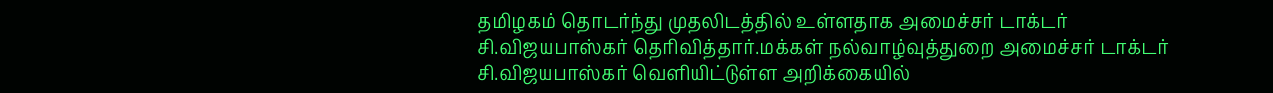தமிழகம் தொடர்ந்து முதலிடத்தில் உள்ளதாக அமைச்சர் டாக்டர் சி.விஜயபாஸ்கர் தெரிவித்தார்.மக்கள் நல்வாழ்வுத்துறை அமைச்சர் டாக்டர் சி.விஜயபாஸ்கர் வெளியிட்டுள்ள அறிக்கையில்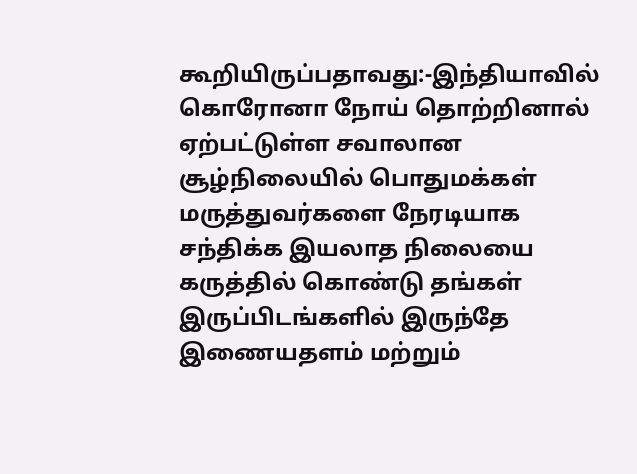கூறியிருப்பதாவது:-இந்தியாவில் கொரோனா நோய் தொற்றினால் ஏற்பட்டுள்ள சவாலான சூழ்நிலையில் பொதுமக்கள் மருத்துவர்களை நேரடியாக சந்திக்க இயலாத நிலையை கருத்தில் கொண்டு தங்கள் இருப்பிடங்களில் இருந்தே இணையதளம் மற்றும்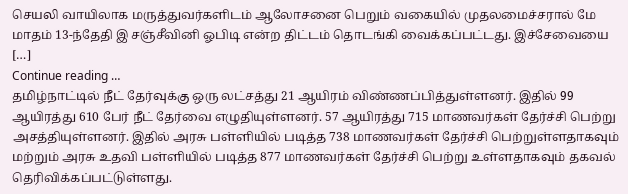செயலி வாயிலாக மருத்துவர்களிடம் ஆலோசனை பெறும் வகையில் முதலமைச்சரால் மே மாதம் 13-ந்தேதி இ சஞ்சீவினி ஓபிடி என்ற திட்டம் தொடங்கி வைக்கப்பட்டது. இச்சேவையை […]
Continue reading …
தமிழ்நாட்டில் நீட் தேர்வுக்கு ஒரு லட்சத்து 21 ஆயிரம் விண்ணப்பித்துள்ளனர். இதில் 99 ஆயிரத்து 610 பேர் நீட் தேர்வை எழுதியுள்ளனர். 57 ஆயிரத்து 715 மாணவர்கள் தேர்ச்சி பெற்று அசத்தியுள்ளனர். இதில் அரசு பள்ளியில் படித்த 738 மாணவர்கள் தேர்ச்சி பெற்றுள்ளதாகவும் மற்றும் அரசு உதவி பள்ளியில் படித்த 877 மாணவர்கள் தேர்ச்சி பெற்று உள்ளதாகவும் தகவல் தெரிவிக்கப்பட்டுள்ளது.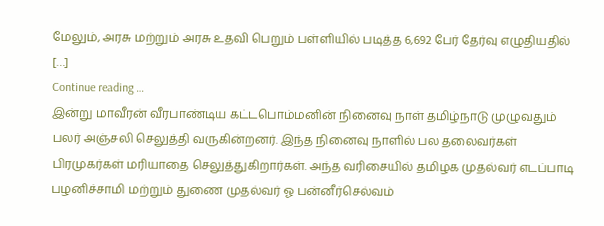மேலும், அரசு மற்றும் அரசு உதவி பெறும் பள்ளியில் படித்த 6,692 பேர் தேர்வு எழுதியதில் […]
Continue reading …
இன்று மாவீரன் வீரபாண்டிய கட்டபொம்மனின் நினைவு நாள் தமிழ்நாடு முழுவதும் பலர் அஞ்சலி செலுத்தி வருகின்றனர். இந்த நினைவு நாளில் பல தலைவர்கள் பிரமுகர்கள் மரியாதை செலுத்துகிறார்கள். அந்த வரிசையில் தமிழக முதல்வர் எடப்பாடி பழனிச்சாமி மற்றும் துணை முதல்வர் ஓ பன்னீர்செல்வம்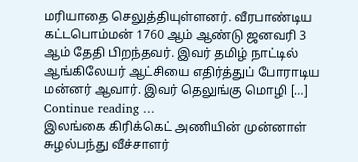மரியாதை செலுத்தியுள்ளனர். வீரபாண்டிய கட்டபொம்மன் 1760 ஆம் ஆண்டு ஜனவரி 3 ஆம் தேதி பிறந்தவர். இவர் தமிழ் நாட்டில் ஆங்கிலேயர் ஆட்சியை எதிர்த்துப் போராடிய மன்னர் ஆவார். இவர் தெலுங்கு மொழி […]
Continue reading …
இலங்கை கிரிக்கெட் அணியின் முன்னாள் சுழல்பந்து வீச்சாளர்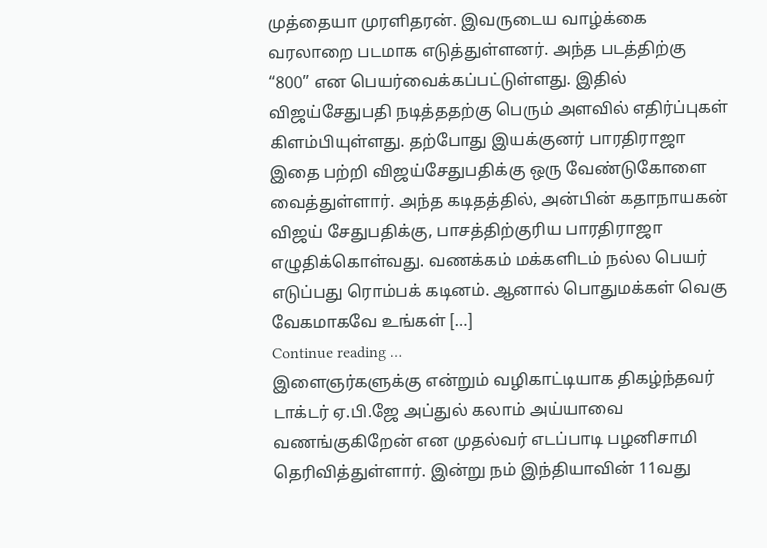முத்தையா முரளிதரன். இவருடைய வாழ்க்கை வரலாறை படமாக எடுத்துள்ளனர். அந்த படத்திற்கு “800” என பெயர்வைக்கப்பட்டுள்ளது. இதில் விஜய்சேதுபதி நடித்ததற்கு பெரும் அளவில் எதிர்ப்புகள் கிளம்பியுள்ளது. தற்போது இயக்குனர் பாரதிராஜா இதை பற்றி விஜய்சேதுபதிக்கு ஒரு வேண்டுகோளை வைத்துள்ளார். அந்த கடிதத்தில், அன்பின் கதாநாயகன் விஜய் சேதுபதிக்கு, பாசத்திற்குரிய பாரதிராஜா எழுதிக்கொள்வது. வணக்கம் மக்களிடம் நல்ல பெயர் எடுப்பது ரொம்பக் கடினம். ஆனால் பொதுமக்கள் வெகு வேகமாகவே உங்கள் […]
Continue reading …
இளைஞர்களுக்கு என்றும் வழிகாட்டியாக திகழ்ந்தவர் டாக்டர் ஏ.பி.ஜே அப்துல் கலாம் அய்யாவை வணங்குகிறேன் என முதல்வர் எடப்பாடி பழனிசாமி தெரிவித்துள்ளார். இன்று நம் இந்தியாவின் 11வது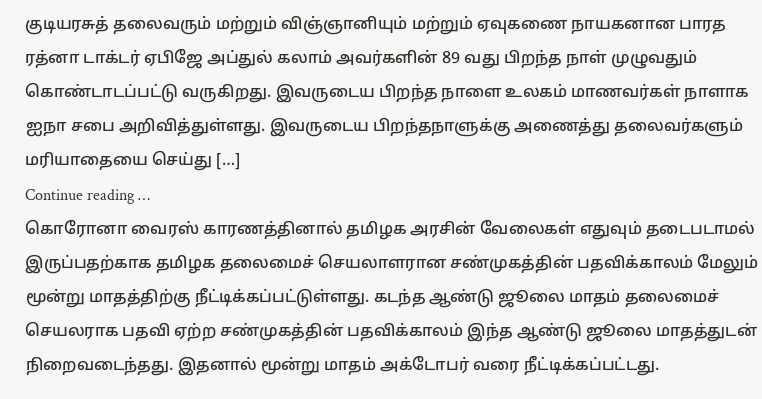குடியரசுத் தலைவரும் மற்றும் விஞ்ஞானியும் மற்றும் ஏவுகணை நாயகனான பாரத ரத்னா டாக்டர் ஏபிஜே அப்துல் கலாம் அவர்களின் 89 வது பிறந்த நாள் முழுவதும் கொண்டாடப்பட்டு வருகிறது. இவருடைய பிறந்த நாளை உலகம் மாணவர்கள் நாளாக ஐநா சபை அறிவித்துள்ளது. இவருடைய பிறந்தநாளுக்கு அணைத்து தலைவர்களும் மரியாதையை செய்து […]
Continue reading …
கொரோனா வைரஸ் காரணத்தினால் தமிழக அரசின் வேலைகள் எதுவும் தடைபடாமல் இருப்பதற்காக தமிழக தலைமைச் செயலாளரான சண்முகத்தின் பதவிக்காலம் மேலும் மூன்று மாதத்திற்கு நீட்டிக்கப்பட்டுள்ளது. கடந்த ஆண்டு ஜூலை மாதம் தலைமைச் செயலராக பதவி ஏற்ற சண்முகத்தின் பதவிக்காலம் இந்த ஆண்டு ஜூலை மாதத்துடன் நிறைவடைந்தது. இதனால் மூன்று மாதம் அக்டோபர் வரை நீட்டிக்கப்பட்டது.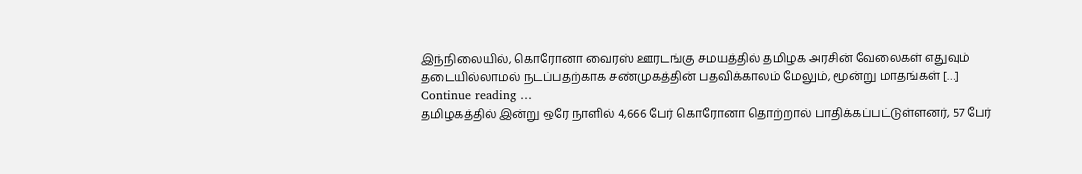இந்நிலையில், கொரோனா வைரஸ் ஊரடங்கு சமயத்தில் தமிழக அரசின் வேலைகள் எதுவும் தடையில்லாமல் நடப்பதற்காக சண்முகத்தின் பதவிக்காலம் மேலும், மூன்று மாதங்கள் […]
Continue reading …
தமிழகத்தில் இன்று ஒரே நாளில் 4,666 பேர் கொரோனா தொற்றால் பாதிக்கப்பட்டுள்ளனர், 57 பேர்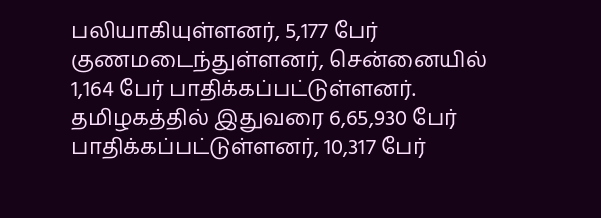பலியாகியுள்ளனர், 5,177 பேர் குணமடைந்துள்ளனர், சென்னையில் 1,164 பேர் பாதிக்கப்பட்டுள்ளனர். தமிழகத்தில் இதுவரை 6,65,930 பேர் பாதிக்கப்பட்டுள்ளனர், 10,317 பேர்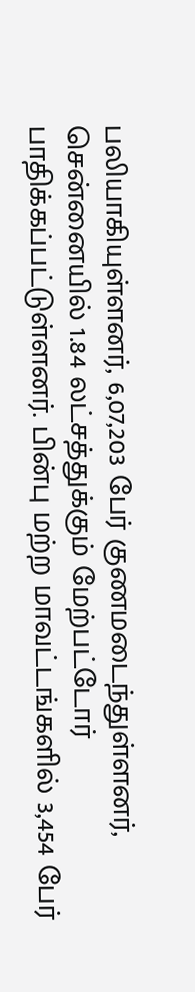பலியாகியுள்ளனர், 6,07,203 பேர் குணமடைந்துள்ளனர், சென்னையில் 1.84 லட்சத்துக்கும் மேற்பட்டோர் பாதிக்கப்பட்டுள்ளனர். பின்பு மற்ற மாவட்டங்களில் 3,454 பேர்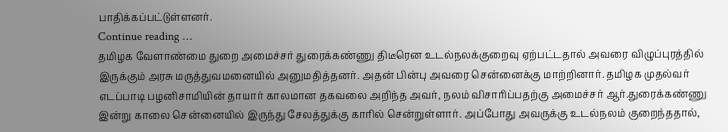பாதிக்கப்பட்டுள்ளனர்.
Continue reading …
தமிழக வேளாண்மை துறை அமைச்சர் துரைக்கண்ணு திடீரென உடல்நலக்குறைவு ஏற்பட்டதால் அவரை விழுப்புரத்தில் இருக்கும் அரசு மருத்துவமனையில் அனுமதித்தனர். அதன் பின்பு அவரை சென்னைக்கு மாற்றினார். தமிழக முதல்வர் எடப்பாடி பழனிசாமியின் தாயார் காலமான தகவலை அறிந்த அவர், நலம் விசாரிப்பதற்கு அமைச்சர் ஆர்.துரைக்கண்ணு இன்று காலை சென்னையில் இருந்து சேலத்துக்கு காரில் சென்றுள்ளார். அப்போது அவருக்கு உடல்நலம் குறைந்ததால்,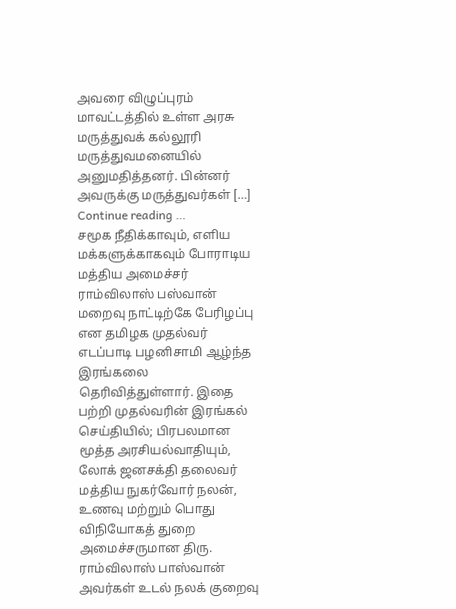அவரை விழுப்புரம் மாவட்டத்தில் உள்ள அரசு மருத்துவக் கல்லூரி மருத்துவமனையில் அனுமதித்தனர். பின்னர் அவருக்கு மருத்துவர்கள் […]
Continue reading …
சமூக நீதிக்காவும், எளிய மக்களுக்காகவும் போராடிய மத்திய அமைச்சர் ராம்விலாஸ் பஸ்வான் மறைவு நாட்டிற்கே பேரிழப்பு என தமிழக முதல்வர் எடப்பாடி பழனிசாமி ஆழ்ந்த இரங்கலை தெரிவித்துள்ளார். இதை பற்றி முதல்வரின் இரங்கல் செய்தியில்; பிரபலமான மூத்த அரசியல்வாதியும், லோக் ஜனசக்தி தலைவர் மத்திய நுகர்வோர் நலன், உணவு மற்றும் பொது விநியோகத் துறை அமைச்சருமான திரு. ராம்விலாஸ் பாஸ்வான் அவர்கள் உடல் நலக் குறைவு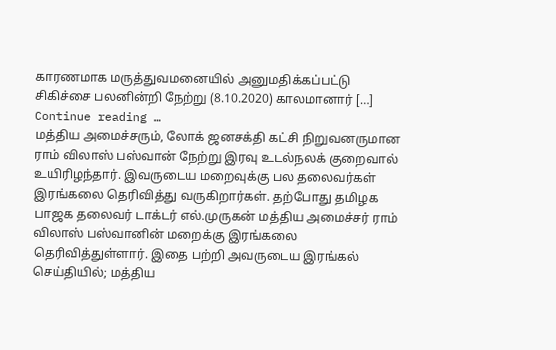காரணமாக மருத்துவமனையில் அனுமதிக்கப்பட்டு சிகிச்சை பலனின்றி நேற்று (8.10.2020) காலமானார் […]
Continue reading …
மத்திய அமைச்சரும், லோக் ஜனசக்தி கட்சி நிறுவனருமான ராம் விலாஸ் பஸ்வான் நேற்று இரவு உடல்நலக் குறைவால் உயிரிழந்தார். இவருடைய மறைவுக்கு பல தலைவர்கள் இரங்கலை தெரிவித்து வருகிறார்கள். தற்போது தமிழக பாஜக தலைவர் டாக்டர் எல்.முருகன் மத்திய அமைச்சர் ராம் விலாஸ் பஸ்வானின் மறைக்கு இரங்கலை தெரிவித்துள்ளார். இதை பற்றி அவருடைய இரங்கல் செய்தியில்; மத்திய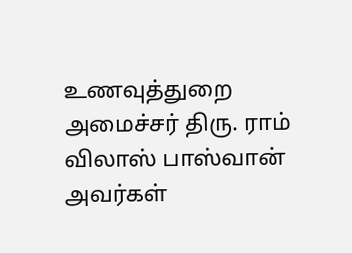உணவுத்துறை அமைச்சர் திரு. ராம் விலாஸ் பாஸ்வான் அவர்கள்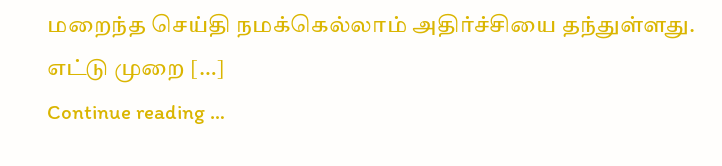மறைந்த செய்தி நமக்கெல்லாம் அதிர்ச்சியை தந்துள்ளது. எட்டு முறை […]
Continue reading …